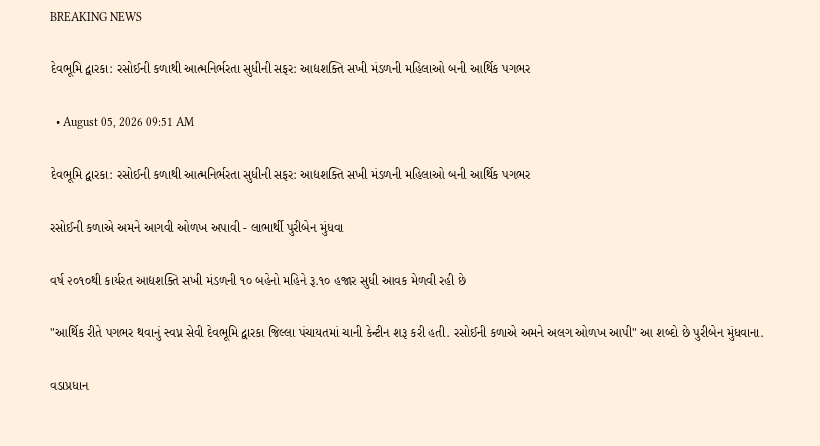BREAKING NEWS

દેવભૂમિ દ્વારકા: રસોઈની કળાથી આત્મનિર્ભરતા સુધીની સફર: આદ્યશક્તિ સખી મંડળની મહિલાઓ બની આર્થિક પગભર

  • August 05, 2026 09:51 AM

દેવભૂમિ દ્વારકા: રસોઈની કળાથી આત્મનિર્ભરતા સુધીની સફર: આદ્યશક્તિ સખી મંડળની મહિલાઓ બની આર્થિક પગભર

રસોઈની કળાએ અમને આગવી ઓળખ અપાવી - લાભાર્થી પુરીબેન મુંધવા

વર્ષ ૨૦૧૦થી કાર્યરત આદ્યશક્તિ સખી મંડળની ૧૦ બહેનો મહિને રૂ.૧૦ હજાર સુધી આવક મેળવી રહી છે

"આર્થિક રીતે પગભર થવાનું સ્વપ્ન સેવી દેવભૂમિ દ્વારકા જિલ્લા પંચાયતમાં ચાની કેન્ટીન શરૂ કરી હતી. રસોઈની કળાએ અમને અલગ ઓળખ આપી" આ શબ્દો છે પુરીબેન મુંધવાના.

વડાપ્રધાન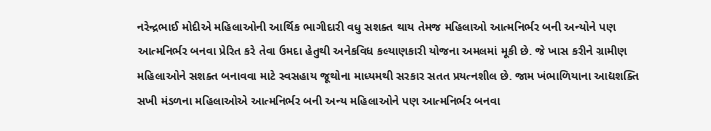નરેન્દ્રભાઈ મોદીએ મહિલાઓની આર્થિક ભાગીદારી વધુ સશક્ત થાય તેમજ મહિલાઓ આત્મનિર્ભર બની અન્યોને પણ આત્મનિર્ભર બનવા પ્રેરિત કરે તેવા ઉમદા હેતુથી અનેકવિધ કલ્યાણકારી યોજના અમલમાં મૂકી છે. જે ખાસ કરીને ગ્રામીણ મહિલાઓને સશક્ત બનાવવા માટે સ્વસહાય જૂથોના માધ્યમથી સરકાર સતત પ્રયત્નશીલ છે. જામ ખંભાળિયાના આદ્યશક્તિ સખી મંડળના મહિલાઓએ આત્મનિર્ભર બની અન્ય મહિલાઓને પણ આત્મનિર્ભર બનવા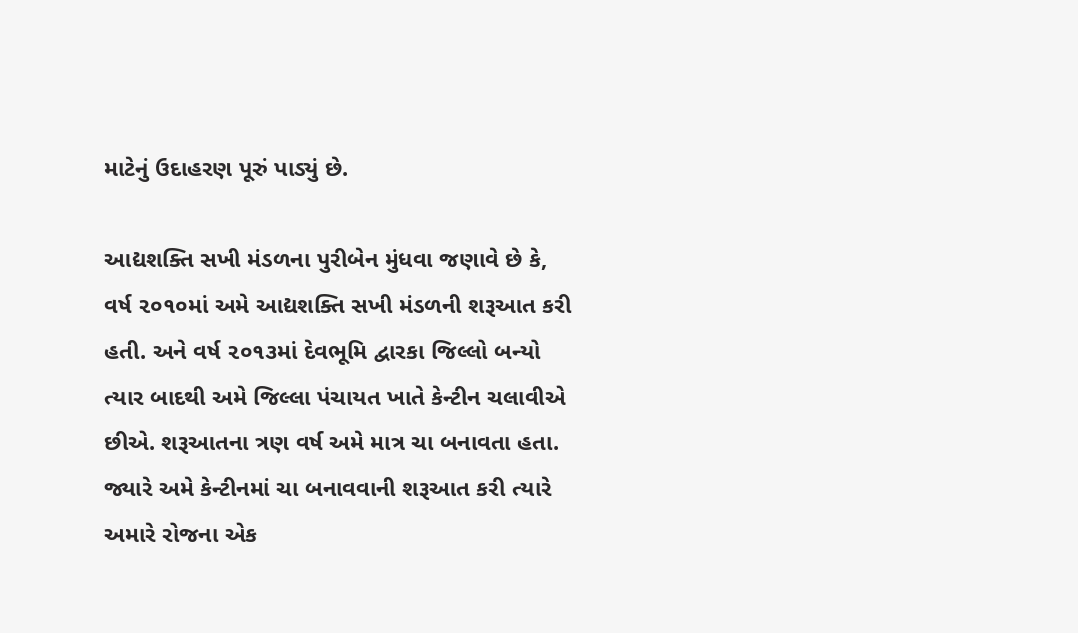માટેનું ઉદાહરણ પૂરું પાડ્યું છે.

આદ્યશક્તિ સખી મંડળના પુરીબેન મુંધવા જણાવે છે કે, વર્ષ ૨૦૧૦માં અમે આદ્યશક્તિ સખી મંડળની શરૂઆત કરી હતી. અને વર્ષ ૨૦૧૩માં દેવભૂમિ દ્વારકા જિલ્લો બન્યો ત્યાર બાદથી અમે જિલ્લા પંચાયત ખાતે કેન્ટીન ચલાવીએ છીએ. શરૂઆતના ત્રણ વર્ષ અમે માત્ર ચા બનાવતા હતા. જ્યારે અમે કેન્ટીનમાં ચા બનાવવાની શરૂઆત કરી ત્યારે અમારે રોજના એક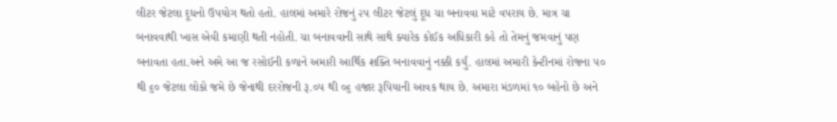લીટર જેટલા દૂધનો ઉપયોગ થતો હતો. હાલમાં અમારે રોજનું ૨૫ લીટર જેટલું દૂધ ચા બનાવવા માટે વપરાય છે. માત્ર ચા બનાવવાથી ખાસ એવી કમાણી થતી નહોતી. ચા બનાવવાની સાથે સાથે ક્યારેક કોઈક અધિકારી કહે તો તેમનું જમવાનું પણ બનાવતા હતા.અને અમે આ જ રસોઈની કળાને અમારી આર્થિક શક્તિ બનાવવાનું નક્કી કર્યું. હાલમાં અમારી કેન્ટીનમાં રોજના ૫૦ થી ૬૦ જેટલા લોકો જમે છે જેનાથી દરરોજની રૂ.૦૫ થી ૦૬ હજાર રૂપિયાની આવક થાય છે. અમારા મંડળમાં ૧૦ બહેનો છે અને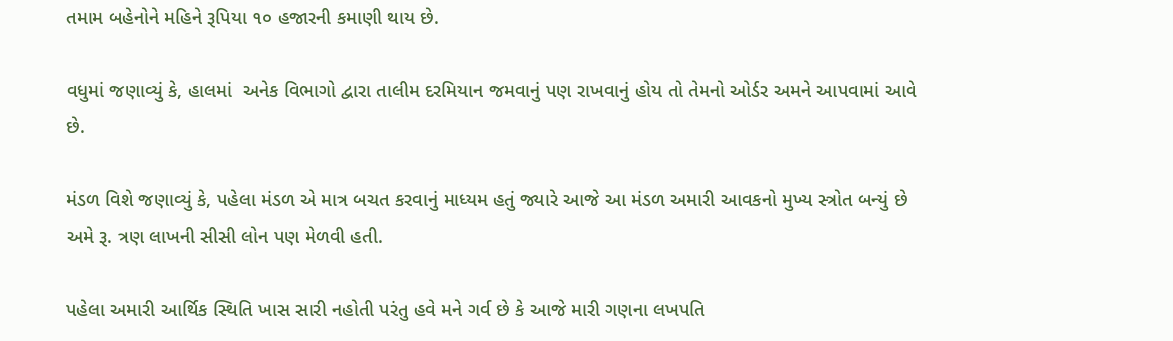તમામ બહેનોને મહિને રૂપિયા ૧૦ હજારની કમાણી થાય છે.

વધુમાં જણાવ્યું કે, હાલમાં  અનેક વિભાગો દ્વારા તાલીમ દરમિયાન જમવાનું પણ રાખવાનું હોય તો તેમનો ઓર્ડર અમને આપવામાં આવે છે.

મંડળ વિશે જણાવ્યું કે, પહેલા મંડળ એ માત્ર બચત કરવાનું માધ્યમ હતું જ્યારે આજે આ મંડળ અમારી આવકનો મુખ્ય સ્ત્રોત બન્યું છે અમે રૂ. ત્રણ લાખની સીસી લોન પણ મેળવી હતી.

પહેલા અમારી આર્થિક સ્થિતિ ખાસ સારી નહોતી પરંતુ હવે મને ગર્વ છે કે આજે મારી ગણના લખપતિ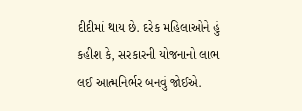દીદીમાં થાય છે. દરેક મહિલાઓને હું કહીશ કે, સરકારની યોજનાનો લાભ લઈ આત્મનિર્ભર બનવું જોઈએ.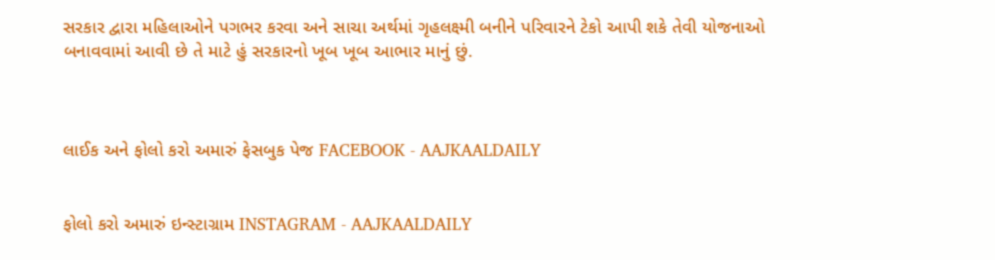સરકાર દ્વારા મહિલાઓને પગભર કરવા અને સાચા અર્થમાં ગૃહલક્ષ્મી બનીને પરિવારને ટેકો આપી શકે તેવી યોજનાઓ બનાવવામાં આવી છે તે માટે હું સરકારનો ખૂબ ખૂબ આભાર માનું છું.



લાઈક અને ફોલો કરો અમારું ફેસબુક પેજ FACEBOOK - AAJKAALDAILY


ફોલો કરો અમારું ઇન્સ્ટાગ્રામ INSTAGRAM - AAJKAALDAILY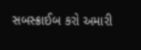સબસ્ક્રાઈબ કરો અમારી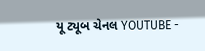યૂ ટ્યૂબ ચેનલ YOUTUBE -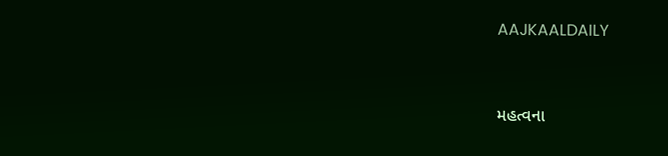AAJKAALDAILY


મહત્વના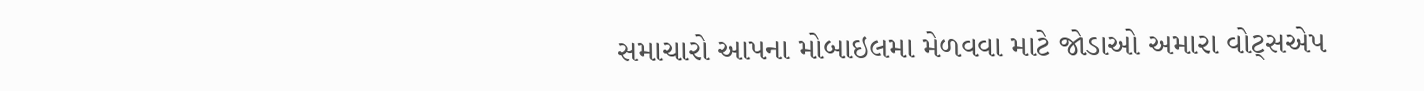સમાચારો આપના મોબાઇલમા મેળવવા માટે જોડાઓ અમારા વોટ્સએપ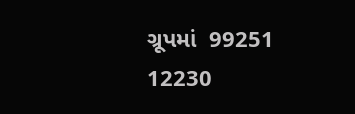ગ્રૂપમાં  99251 12230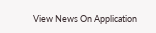View News On Application